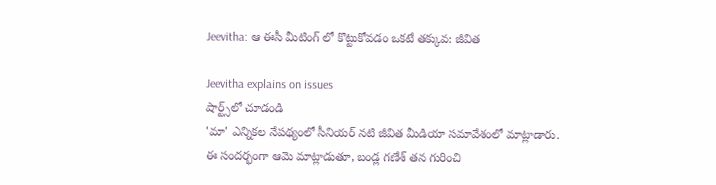Jeevitha: ఆ ఈసీ మీటింగ్ లో కొట్టుకోవడం ఒకటే తక్కువ: జీవిత

Jeevitha explains on issues
షార్ట్స్‌లో చూడండి
'మా' ఎన్నికల నేపథ్యంలో సీనియర్ నటి జీవిత మీడియా సమావేశంలో మాట్లాడారు. ఈ సందర్భంగా ఆమె మాట్లాడుతూ, బండ్ల గణేశ్ తన గురించి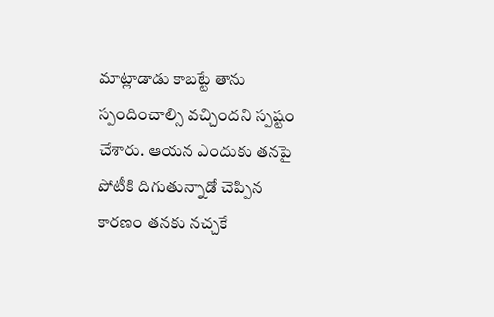మాట్లాడాడు కాబట్టే తాను స్పందించాల్సి వచ్చిందని స్పష్టం చేశారు. ఆయన ఎందుకు తనపై పోటీకి దిగుతున్నాడో చెప్పిన కారణం తనకు నచ్చకే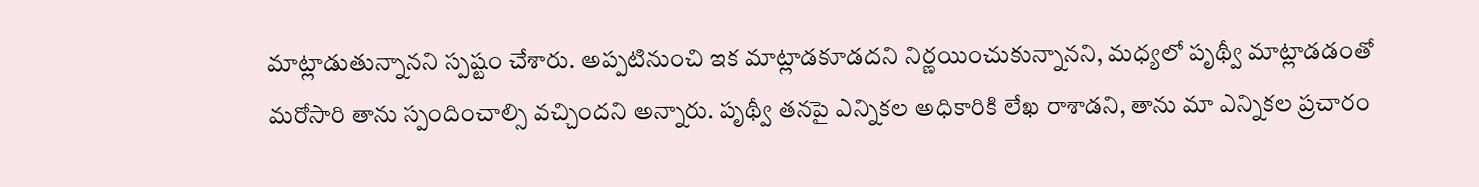మాట్లాడుతున్నానని స్పష్టం చేశారు. అప్పటినుంచి ఇక మాట్లాడకూడదని నిర్ణయించుకున్నానని, మధ్యలో పృథ్వీ మాట్లాడడంతో మరోసారి తాను స్పందించాల్సి వచ్చిందని అన్నారు. పృథ్వీ తనపై ఎన్నికల అధికారికి లేఖ రాశాడని, తాను మా ఎన్నికల ప్రచారం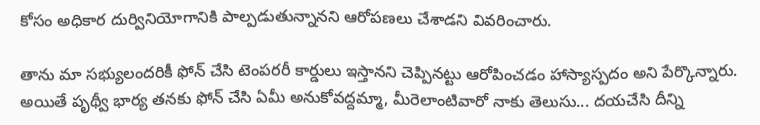కోసం అధికార దుర్వినియోగానికి పాల్పడుతున్నానని ఆరోపణలు చేశాడని వివరించారు.

తాను మా సభ్యులందరికీ ఫోన్ చేసి టెంపరరీ కార్డులు ఇస్తానని చెప్పినట్టు ఆరోపించడం హాస్యాస్పదం అని పేర్కొన్నారు. అయితే పృథ్వీ భార్య తనకు ఫోన్ చేసి ఏమీ అనుకోవద్దమ్మా, మీరెలాంటివారో నాకు తెలుసు... దయచేసి దీన్ని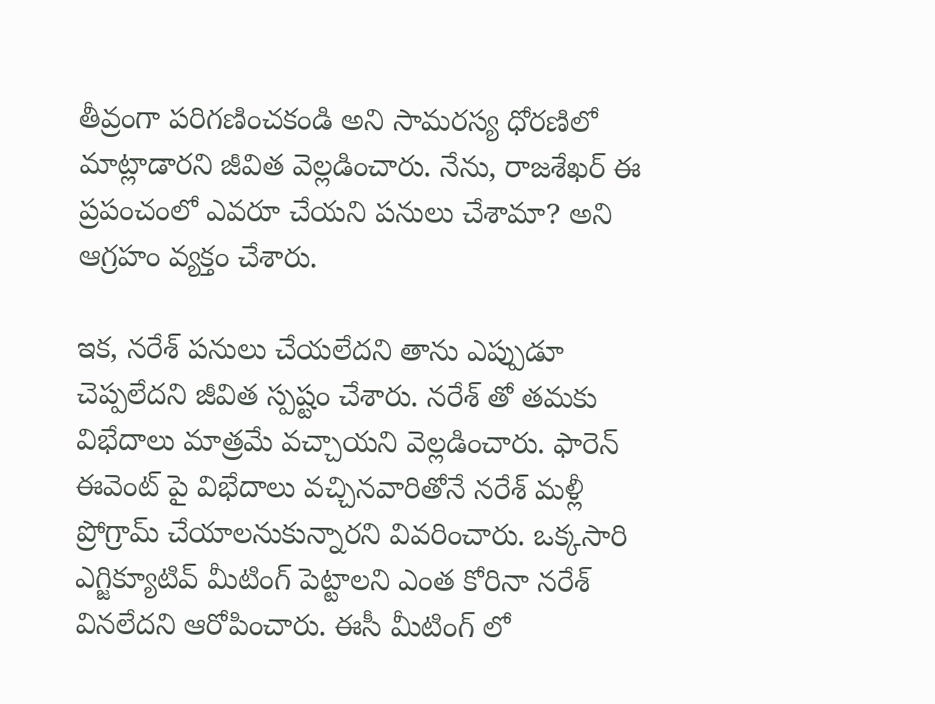తీవ్రంగా పరిగణించకండి అని సామరస్య ధోరణిలో మాట్లాడారని జీవిత వెల్లడించారు. నేను, రాజశేఖర్ ఈ ప్రపంచంలో ఎవరూ చేయని పనులు చేశామా? అని ఆగ్రహం వ్యక్తం చేశారు.

ఇక, నరేశ్ పనులు చేయలేదని తాను ఎప్పుడూ చెప్పలేదని జీవిత స్పష్టం చేశారు. నరేశ్ తో తమకు విభేదాలు మాత్రమే వచ్చాయని వెల్లడించారు. ఫారెన్ ఈవెంట్ పై విభేదాలు వచ్చినవారితోనే నరేశ్ మళ్లీ ప్రోగ్రామ్ చేయాలనుకున్నారని వివరించారు. ఒక్కసారి ఎగ్జిక్యూటివ్ మీటింగ్ పెట్టాలని ఎంత కోరినా నరేశ్ వినలేదని ఆరోపించారు. ఈసీ మీటింగ్ లో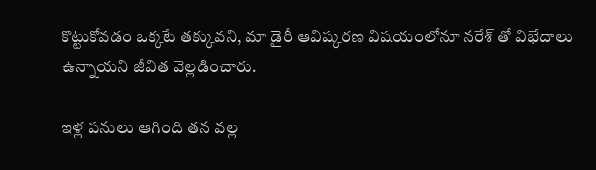కొట్టుకోవడం ఒక్కటే తక్కువని, మా డైరీ ఆవిష్కరణ విషయంలోనూ నరేశ్ తో విభేదాలు ఉన్నాయని జీవిత వెల్లడించారు.

ఇళ్ల పనులు ఆగింది తన వల్ల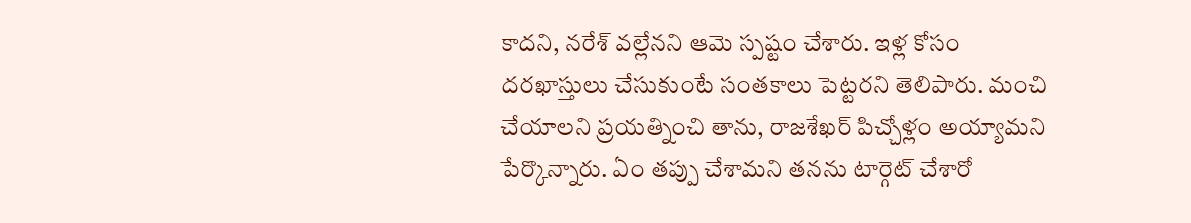కాదని, నరేశ్ వల్లేనని ఆమె స్పష్టం చేశారు. ఇళ్ల కోసం దరఖాస్తులు చేసుకుంటే సంతకాలు పెట్టరని తెలిపారు. మంచి చేయాలని ప్రయత్నించి తాను, రాజశేఖర్ పిచ్చోళ్లం అయ్యామని పేర్కొన్నారు. ఏం తప్పు చేశామని తనను టార్గెట్ చేశారో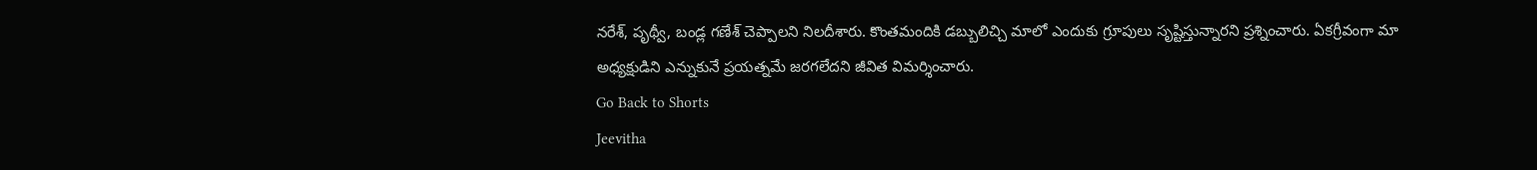నరేశ్, పృథ్వీ, బండ్ల గణేశ్ చెప్పాలని నిలదీశారు. కొంతమందికి డబ్బులిచ్చి మాలో ఎందుకు గ్రూపులు సృష్టిస్తున్నారని ప్రశ్నించారు. ఏకగ్రీవంగా మా అధ్యక్షుడిని ఎన్నుకునే ప్రయత్నమే జరగలేదని జీవిత విమర్శించారు.
Go Back to Shorts
Jeevitha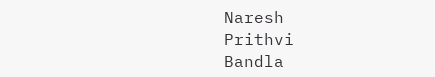Naresh
Prithvi
Bandla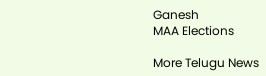Ganesh
MAA Elections

More Telugu News